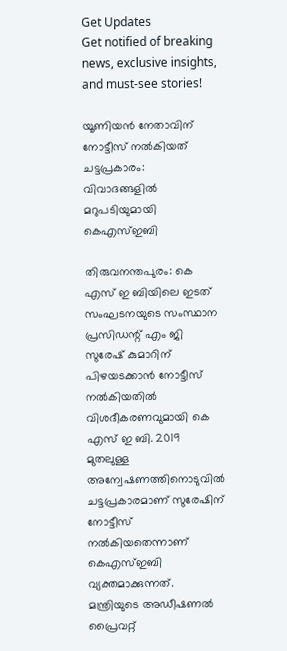Get Updates
Get notified of breaking news, exclusive insights, and must-see stories!

യൂണിയന്‍ നേതാവിന് നോട്ടീസ് നല്‍കിയത് ചട്ടപ്രകാരം: വിവാദങ്ങളില്‍ മറുപടിയുമായി കെഎസ്ഇബി

തിരുവനന്തപുരം: കെ എസ് ഇ ബിയിലെ ഇടത് സംഘടനയുടെ സംസ്ഥാന പ്രസിഡന്റ് എം ജി സുരേഷ് കുമാറിന് പിഴയടക്കാൻ നോട്ടീസ് നൽകിയതില്‍ വിശദീകരണവുമായി കെ എസ് ഇ ബി. 2019 മുതലുള്ള അന്വേഷണത്തിനൊടുവില്‍ ചട്ടപ്രകാരമാണ് സുരേഷിന് നോട്ടീസ് നല്‍കിയതെന്നാണ് കെഎസ്ഇബി വ്യക്തമാക്കുന്നത്. മന്ത്രിയുടെ അഡീഷണൽ പ്രൈവറ്റ്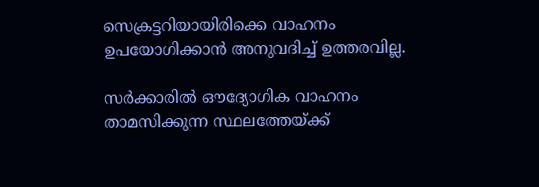സെക്രട്ടറിയായിരിക്കെ വാഹനം ഉപയോഗിക്കാൻ അനുവദിച്ച് ഉത്തരവില്ല.

സർക്കാരിൽ ഔദ്യോഗിക വാഹനം താമസിക്കുന്ന സ്ഥലത്തേയ്ക്ക്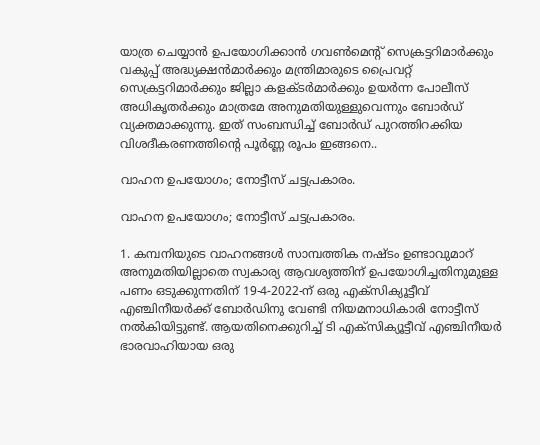യാത്ര ചെയ്യാൻ ഉപയോഗിക്കാൻ ഗവൺമെന്റ് സെക്രട്ടറിമാർക്കും വകുപ്പ് അദ്ധ്യക്ഷൻമാർക്കും മന്ത്രിമാരുടെ പ്രൈവറ്റ് സെക്രട്ടറിമാർക്കും ജില്ലാ കളക്ടർമാർക്കും ഉയർന്ന പോലീസ് അധികൃതർക്കും മാത്രമേ അനുമതിയുള്ളുവെന്നും ബോർഡ് വ്യക്തമാക്കുന്നു. ഇത് സംബന്ധിച്ച് ബോർഡ് പുറത്തിറക്കിയ വിശദീകരണത്തിന്റെ പൂർണ്ണ രൂപം ഇങ്ങനെ..

വാഹന ഉപയോഗം; നോട്ടീസ് ചട്ടപ്രകാരം.

വാഹന ഉപയോഗം; നോട്ടീസ് ചട്ടപ്രകാരം.

1. കമ്പനിയുടെ വാഹനങ്ങൾ സാമ്പത്തിക നഷ്ടം ഉണ്ടാവുമാറ് അനുമതിയില്ലാതെ സ്വകാര്യ ആവശ്യത്തിന് ഉപയോഗിച്ചതിനുമുള്ള പണം ഒടുക്കുന്നതിന് 19-4-2022-ന് ഒരു എക്സിക്യൂട്ടീവ് എഞ്ചിനീയർക്ക് ബോർഡിനു വേണ്ടി നിയമനാധികാരി നോട്ടീസ് നൽകിയിട്ടുണ്ട്. ആയതിനെക്കുറിച്ച് ടി എക്സിക്യൂട്ടീവ് എഞ്ചിനീയർ ഭാരവാഹിയായ ഒരു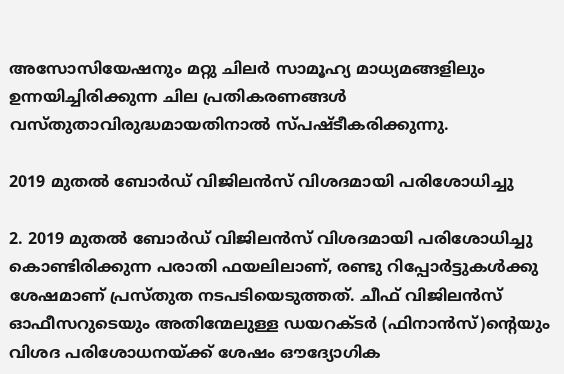അസോസിയേഷനും മറ്റു ചിലർ സാമൂഹ്യ മാധ്യമങ്ങളിലും ഉന്നയിച്ചിരിക്കുന്ന ചില പ്രതികരണങ്ങൾ വസ്തുതാവിരുദ്ധമായതിനാൽ സ്പഷ്ടീകരിക്കുന്നു.

2019 മുതൽ ബോർഡ് വിജിലൻസ് വിശദമായി പരിശോധിച്ചു

2. 2019 മുതൽ ബോർഡ് വിജിലൻസ് വിശദമായി പരിശോധിച്ചു കൊണ്ടിരിക്കുന്ന പരാതി ഫയലിലാണ്, രണ്ടു റിപ്പോർട്ടുകൾക്കു ശേഷമാണ് പ്രസ്തുത നടപടിയെടുത്തത്. ചീഫ് വിജിലൻസ് ഓഫീസറുടെയും അതിന്മേലുള്ള ഡയറക്ടർ (ഫിനാൻസ്)ന്റെയും വിശദ പരിശോധനയ്ക്ക് ശേഷം ഔദ്യോഗിക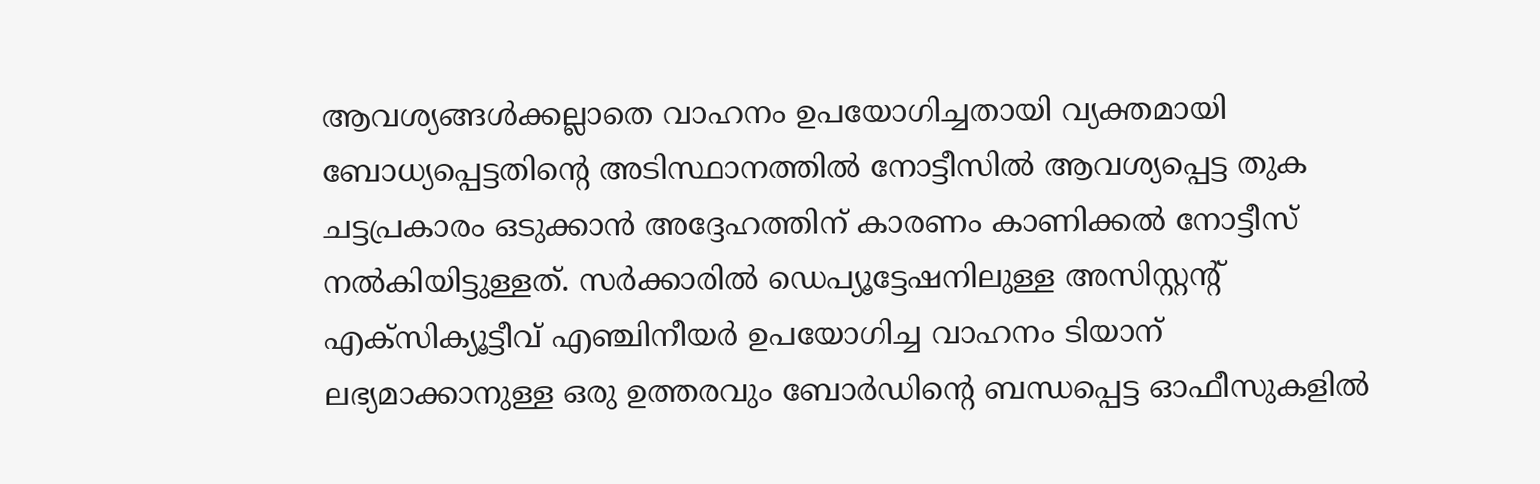ആവശ്യങ്ങൾക്കല്ലാതെ വാഹനം ഉപയോഗിച്ചതായി വ്യക്തമായി ബോധ്യപ്പെട്ടതിന്റെ അടിസ്ഥാനത്തിൽ നോട്ടീസിൽ ആവശ്യപ്പെട്ട തുക ചട്ടപ്രകാരം ഒടുക്കാൻ അദ്ദേഹത്തിന് കാരണം കാണിക്കൽ നോട്ടീസ് നൽകിയിട്ടുള്ളത്. സർക്കാരിൽ ഡെപ്യൂട്ടേഷനിലുള്ള അസിസ്റ്റന്റ് എക്സിക്യൂട്ടീവ് എഞ്ചിനീയർ ഉപയോഗിച്ച വാഹനം ടിയാന് ലഭ്യമാക്കാനുള്ള ഒരു ഉത്തരവും ബോർഡിന്റെ ബന്ധപ്പെട്ട ഓഫീസുകളിൽ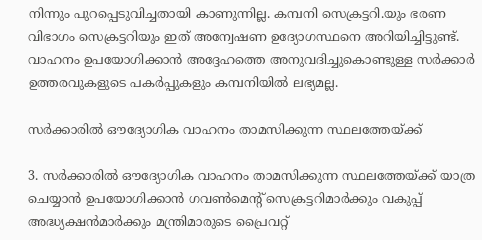നിന്നും പുറപ്പെടുവിച്ചതായി കാണുന്നില്ല. കമ്പനി സെക്രട്ടറി.യും ഭരണ വിഭാഗം സെക്രട്ടറിയും ഇത് അന്വേഷണ ഉദ്യോഗസ്ഥനെ അറിയിച്ചിട്ടുണ്ട്. വാഹനം ഉപയോഗിക്കാൻ അദ്ദേഹത്തെ അനുവദിച്ചുകൊണ്ടുള്ള സർക്കാർ ഉത്തരവുകളുടെ പകർപ്പുകളും കമ്പനിയിൽ ലഭ്യമല്ല.

സർക്കാരിൽ ഔദ്യോഗിക വാഹനം താമസിക്കുന്ന സ്ഥലത്തേയ്ക്ക്

3. സർക്കാരിൽ ഔദ്യോഗിക വാഹനം താമസിക്കുന്ന സ്ഥലത്തേയ്ക്ക് യാത്ര ചെയ്യാൻ ഉപയോഗിക്കാൻ ഗവൺമെന്റ് സെക്രട്ടറിമാർക്കും വകുപ്പ് അദ്ധ്യക്ഷൻമാർക്കും മന്ത്രിമാരുടെ പ്രൈവറ്റ്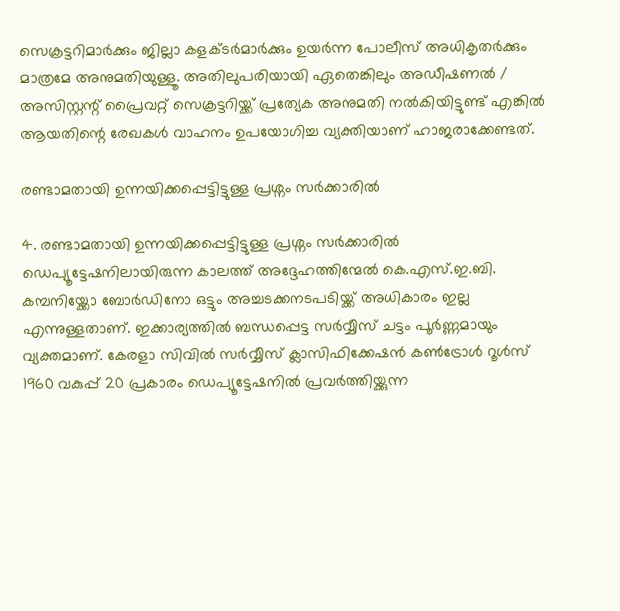സെക്രട്ടറിമാർക്കും ജില്ലാ കളക്ടർമാർക്കും ഉയർന്ന പോലീസ് അധികൃതർക്കും മാത്രമേ അനുമതിയുള്ളൂ. അതിലുപരിയായി ഏതെങ്കിലും അഡീഷണൽ / അസിസ്റ്റന്റ് പ്രൈവറ്റ് സെക്രട്ടറിയ്ക്ക് പ്രത്യേക അനുമതി നൽകിയിട്ടുണ്ട് എങ്കിൽ ആയതിന്റെ രേഖകൾ വാഹനം ഉപയോഗിച്ച വ്യക്തിയാണ് ഹാജരാക്കേണ്ടത്.

രണ്ടാമതായി ഉന്നയിക്കപ്പെട്ടിട്ടുള്ള പ്രശ്നം സർക്കാരിൽ

4. രണ്ടാമതായി ഉന്നയിക്കപ്പെട്ടിട്ടുള്ള പ്രശ്നം സർക്കാരിൽ ഡെപ്യൂട്ടേഷനിലായിരുന്ന കാലത്ത് അദ്ദേഹത്തിന്മേൽ കെ.എസ്.ഇ.ബി. കമ്പനിയ്ക്കോ ബോർഡിനോ ഒട്ടും അച്ചടക്കനടപടിയ്ക്ക് അധികാരം ഇല്ല എന്നുള്ളതാണ്. ഇക്കാര്യത്തിൽ ബന്ധപ്പെട്ട സർവ്വീസ് ചട്ടം പൂർണ്ണമായും വ്യക്തമാണ്. കേരളാ സിവിൽ സർവ്വീസ് ക്ലാസിഫിക്കേഷൻ കൺട്രോൾ റൂൾസ് 1960 വകുപ്പ് 20 പ്രകാരം ഡെപ്യൂട്ടേഷനിൽ പ്രവർത്തിയ്ക്കുന്ന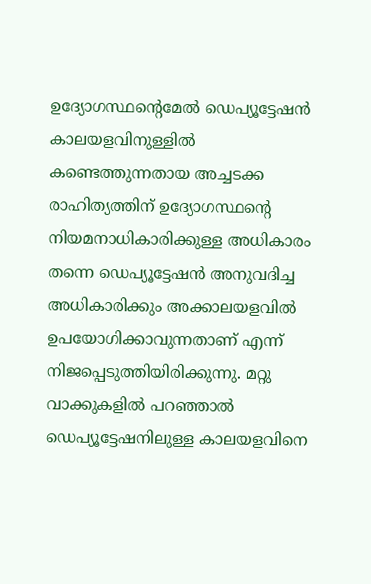ഉദ്യോഗസ്ഥന്റെമേൽ ഡെപ്യൂട്ടേഷൻ കാലയളവിനുള്ളിൽ കണ്ടെത്തുന്നതായ അച്ചടക്ക രാഹിത്യത്തിന് ഉദ്യോഗസ്ഥന്റെ നിയമനാധികാരിക്കുള്ള അധികാരം തന്നെ ഡെപ്യൂട്ടേഷൻ അനുവദിച്ച അധികാരിക്കും അക്കാലയളവിൽ ഉപയോഗിക്കാവുന്നതാണ് എന്ന് നിജപ്പെടുത്തിയിരിക്കുന്നു. മറ്റു വാക്കുകളിൽ പറഞ്ഞാൽ ഡെപ്യൂട്ടേഷനിലുള്ള കാലയളവിനെ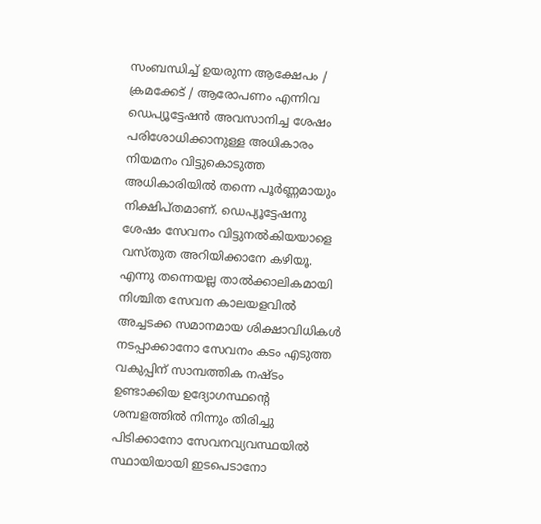സംബന്ധിച്ച് ഉയരുന്ന ആക്ഷേപം / ക്രമക്കേട് / ആരോപണം എന്നിവ ഡെപ്യൂട്ടേഷൻ അവസാനിച്ച ശേഷം പരിശോധിക്കാനുള്ള അധികാരം നിയമനം വിട്ടുകൊടുത്ത അധികാരിയിൽ തന്നെ പൂർണ്ണമായും നിക്ഷിപ്തമാണ്. ഡെപ്യൂട്ടേഷനു ശേഷം സേവനം വിട്ടുനൽകിയയാളെ വസ്തുത അറിയിക്കാനേ കഴിയൂ. എന്നു തന്നെയല്ല താൽക്കാലികമായി നിശ്ചിത സേവന കാലയളവിൽ അച്ചടക്ക സമാനമായ ശിക്ഷാവിധികൾ നടപ്പാക്കാനോ സേവനം കടം എടുത്ത വകുപ്പിന് സാമ്പത്തിക നഷ്ടം ഉണ്ടാക്കിയ ഉദ്യോഗസ്ഥന്റെ ശമ്പളത്തിൽ നിന്നും തിരിച്ചു പിടിക്കാനോ സേവനവ്യവസ്ഥയിൽ സ്ഥായിയായി ഇടപെടാനോ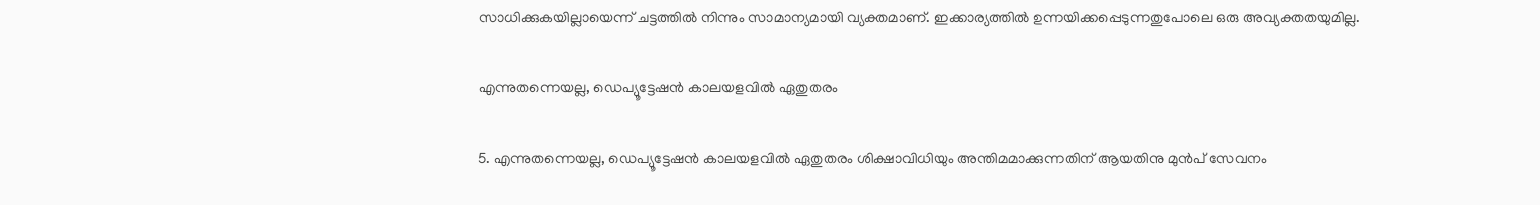സാധിക്കുകയില്ലായെന്ന് ചട്ടത്തിൽ നിന്നും സാമാന്യമായി വ്യക്തമാണ്. ഇക്കാര്യത്തിൽ ഉന്നയിക്കപ്പെടുന്നതുപോലെ ഒരു അവ്യക്തതയുമില്ല.

എന്നുതന്നെയല്ല, ഡെപ്യൂട്ടേഷൻ കാലയളവിൽ ഏതുതരം

5. എന്നുതന്നെയല്ല, ഡെപ്യൂട്ടേഷൻ കാലയളവിൽ ഏതുതരം ശിക്ഷാവിധിയും അന്തിമമാക്കുന്നതിന് ആയതിനു മുൻപ് സേവനം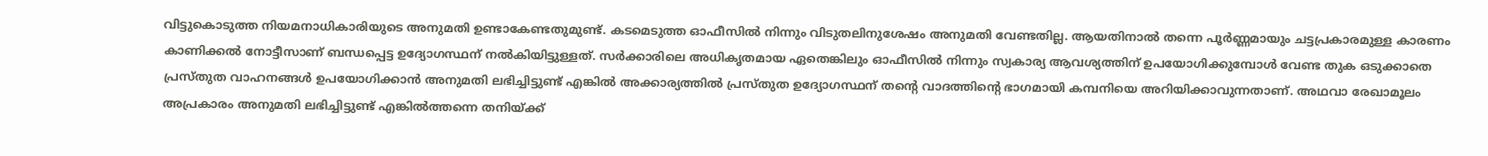വിട്ടുകൊടുത്ത നിയമനാധികാരിയുടെ അനുമതി ഉണ്ടാകേണ്ടതുമുണ്ട്. കടമെടുത്ത ഓഫീസിൽ നിന്നും വിടുതലിനുശേഷം അനുമതി വേണ്ടതില്ല. ആയതിനാൽ തന്നെ പൂർണ്ണമായും ചട്ടപ്രകാരമുള്ള കാരണം കാണിക്കൽ നോട്ടീസാണ് ബന്ധപ്പെട്ട ഉദ്യോഗസ്ഥന് നൽകിയിട്ടുള്ളത്. സർക്കാരിലെ അധികൃതമായ ഏതെങ്കിലും ഓഫീസിൽ നിന്നും സ്വകാര്യ ആവശ്യത്തിന് ഉപയോഗിക്കുമ്പോൾ വേണ്ട തുക ഒടുക്കാതെ പ്രസ്തുത വാഹനങ്ങൾ ഉപയോഗിക്കാൻ അനുമതി ലഭിച്ചിട്ടുണ്ട് എങ്കിൽ അക്കാര്യത്തിൽ പ്രസ്തുത ഉദ്യോഗസ്ഥന് തന്റെ വാദത്തിന്റെ ഭാഗമായി കമ്പനിയെ അറിയിക്കാവുന്നതാണ്. അഥവാ രേഖാമൂലം അപ്രകാരം അനുമതി ലഭിച്ചിട്ടുണ്ട് എങ്കിൽത്തന്നെ തനിയ്ക്ക്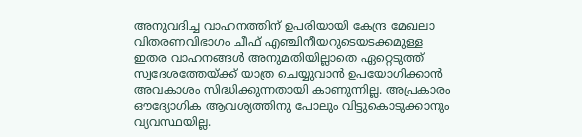അനുവദിച്ച വാഹനത്തിന് ഉപരിയായി കേന്ദ്ര മേഖലാ വിതരണവിഭാഗം ചീഫ് എഞ്ചിനീയറുടെയടക്കമുള്ള ഇതര വാഹനങ്ങൾ അനുമതിയില്ലാതെ ഏറ്റെടുത്ത് സ്വദേശത്തേയ്ക്ക് യാത്ര ചെയ്യുവാൻ ഉപയോഗിക്കാൻ അവകാശം സിദ്ധിക്കുന്നതായി കാണുന്നില്ല. അപ്രകാരം ഔദ്യോഗിക ആവശ്യത്തിനു പോലും വിട്ടുകൊടുക്കാനും വ്യവസ്ഥയില്ല.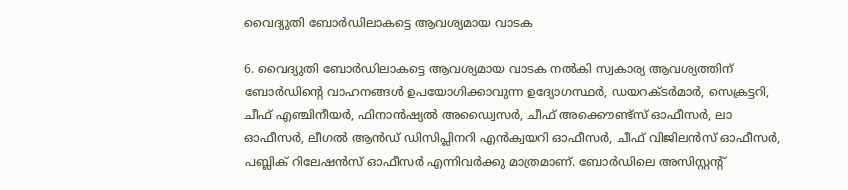വൈദ്യുതി ബോർഡിലാകട്ടെ ആവശ്യമായ വാടക

6. വൈദ്യുതി ബോർഡിലാകട്ടെ ആവശ്യമായ വാടക നൽകി സ്വകാര്യ ആവശ്യത്തിന് ബോർഡിന്റെ വാഹനങ്ങൾ ഉപയോഗിക്കാവുന്ന ഉദ്യോഗസ്ഥർ, ഡയറക്ടർമാർ, സെക്രട്ടറി, ചീഫ് എഞ്ചിനീയർ, ഫിനാൻഷ്യൽ അഡ്വൈസർ, ചീഫ് അക്കൌണ്ട്സ് ഓഫീസർ, ലാ ഓഫീസർ, ലീഗൽ ആൻഡ് ഡിസിപ്ലിനറി എൻക്വയറി ഓഫീസർ, ചീഫ് വിജിലൻസ് ഓഫീസർ, പബ്ലിക് റിലേഷൻസ് ഓഫീസർ എന്നിവർക്കു മാത്രമാണ്. ബോർഡിലെ അസിസ്റ്റന്റ്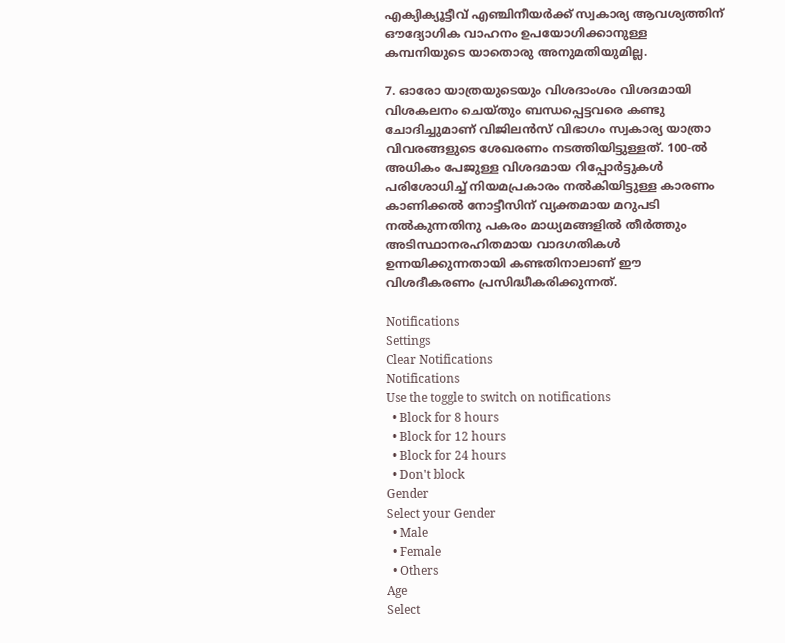എക്യിക്യൂട്ടീവ് എഞ്ചിനീയർക്ക് സ്വകാര്യ ആവശ്യത്തിന് ഔദ്യോഗിക വാഹനം ഉപയോഗിക്കാനുള്ള കമ്പനിയുടെ യാതൊരു അനുമതിയുമില്ല.

7. ഓരോ യാത്രയുടെയും വിശദാംശം വിശദമായി വിശകലനം ചെയ്തും ബന്ധപ്പെട്ടവരെ കണ്ടു ചോദിച്ചുമാണ് വിജിലൻസ് വിഭാഗം സ്വകാര്യ യാത്രാ വിവരങ്ങളുടെ ശേഖരണം നടത്തിയിട്ടുള്ളത്. 100-ൽ അധികം പേജുള്ള വിശദമായ റിപ്പോർട്ടുകൾ പരിശോധിച്ച് നിയമപ്രകാരം നൽകിയിട്ടുള്ള കാരണം കാണിക്കൽ നോട്ടീസിന് വ്യക്തമായ മറുപടി നൽകുന്നതിനു പകരം മാധ്യമങ്ങളിൽ തീർത്തും അടിസ്ഥാനരഹിതമായ വാദഗതികൾ ഉന്നയിക്കുന്നതായി കണ്ടതിനാലാണ് ഈ വിശദീകരണം പ്രസിദ്ധീകരിക്കുന്നത്.

Notifications
Settings
Clear Notifications
Notifications
Use the toggle to switch on notifications
  • Block for 8 hours
  • Block for 12 hours
  • Block for 24 hours
  • Don't block
Gender
Select your Gender
  • Male
  • Female
  • Others
Age
Select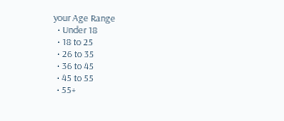your Age Range
  • Under 18
  • 18 to 25
  • 26 to 35
  • 36 to 45
  • 45 to 55
  • 55+